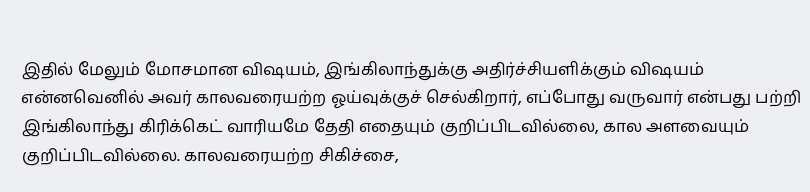இதில் மேலும் மோசமான விஷயம், இங்கிலாந்துக்கு அதிர்ச்சியளிக்கும் விஷயம் என்னவெனில் அவர் காலவரையற்ற ஓய்வுக்குச் செல்கிறார், எப்போது வருவார் என்பது பற்றி இங்கிலாந்து கிரிக்கெட் வாரியமே தேதி எதையும் குறிப்பிடவில்லை, கால அளவையும் குறிப்பிடவில்லை. காலவரையற்ற சிகிச்சை,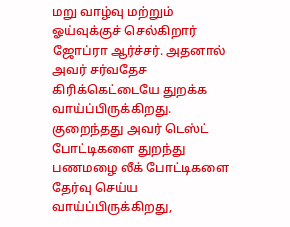மறு வாழ்வு மற்றும் ஓய்வுக்குச் செல்கிறார் ஜோப்ரா ஆர்ச்சர். அதனால் அவர் சர்வதேச கிரிக்கெட்டையே துறக்க வாய்ப்பிருக்கிறது.
குறைந்தது அவர் டெஸ்ட் போட்டிகளை துறந்து பணமழை லீக் போட்டிகளை தேர்வு செய்ய வாய்ப்பிருக்கிறது,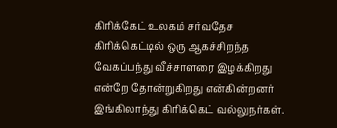கிரிக்கேட் உலகம் சர்வதேச கிரிக்கெட்டில் ஒரு ஆகச்சிறந்த வேகப்பந்து வீச்சாளரை இழக்கிறது என்றே தோன்றுகிறது என்கின்றனர் இங்கிலாந்து கிரிக்கெட் வல்லுநர்கள்.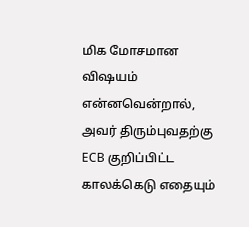மிக மோசமான விஷயம் என்னவென்றால், அவர் திரும்புவதற்கு ECB குறிப்பிட்ட காலக்கெடு எதையும்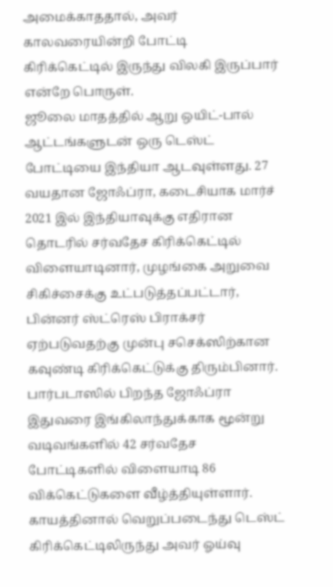அமைக்காததால், அவர் காலவரையின்றி போட்டி கிரிக்கெட்டில் இருந்து விலகி இருப்பார் என்றே பொருள்.
ஜூலை மாதத்தில் ஆறு ஒயிட்-பால் ஆட்டங்களுடன் ஒரு டெஸ்ட் போட்டியை இந்தியா ஆடவுள்ளது. 27 வயதான ஜோஃப்ரா, கடைசியாக மார்ச் 2021 இல் இந்தியாவுக்கு எதிரான தொடரில் சர்வதேச கிரிக்கெட்டில் விளையாடினார், முழங்கை அறுவை சிகிச்சைக்கு உட்படுத்தப்பட்டார், பின்னர் ஸ்ட்ரெஸ் பிராக்சர் ஏற்படுவதற்கு முன்பு சசெக்ஸிற்கான கவுண்டி கிரிக்கெட்டுக்கு திரும்பினார்.
பார்படாஸில் பிறந்த ஜோஃப்ரா இதுவரை இங்கிலாந்துக்காக மூன்று வடிவங்களில் 42 சர்வதேச போட்டிகளில் விளையாடி 86 விக்கெட்டுகளை வீழ்த்தியுள்ளார்.
காயத்தினால் வெறுப்படைந்து டெஸ்ட் கிரிக்கெட்டிலிருந்து அவர் ஓய்வு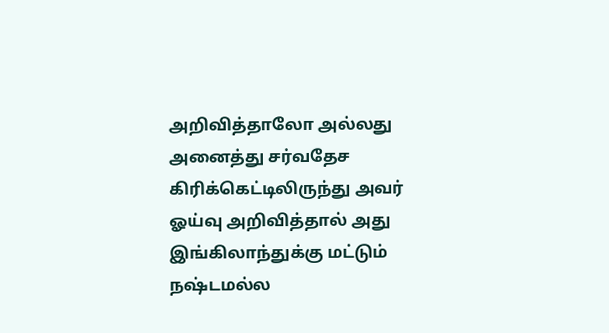அறிவித்தாலோ அல்லது அனைத்து சர்வதேச கிரிக்கெட்டிலிருந்து அவர் ஓய்வு அறிவித்தால் அது இங்கிலாந்துக்கு மட்டும் நஷ்டமல்ல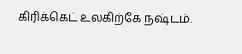கிரிக்கெட் உலகிற்கே நஷ்டம்.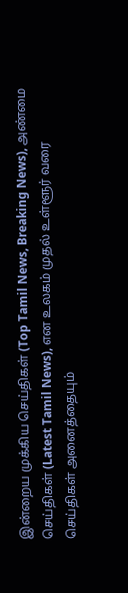இன்றைய முக்கிய செய்திகள் (Top Tamil News, Breaking News), அண்மை செய்திகள் (Latest Tamil News), என உலகம் முதல் உள்ளூர் வரை செய்திகள் அனைத்தையும்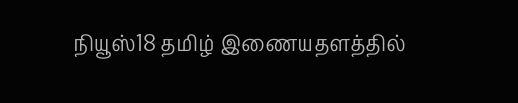நியூஸ்18 தமிழ் இணையதளத்தில்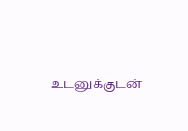உடனுக்குடன்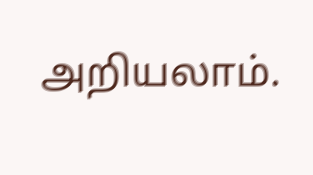அறியலாம்.